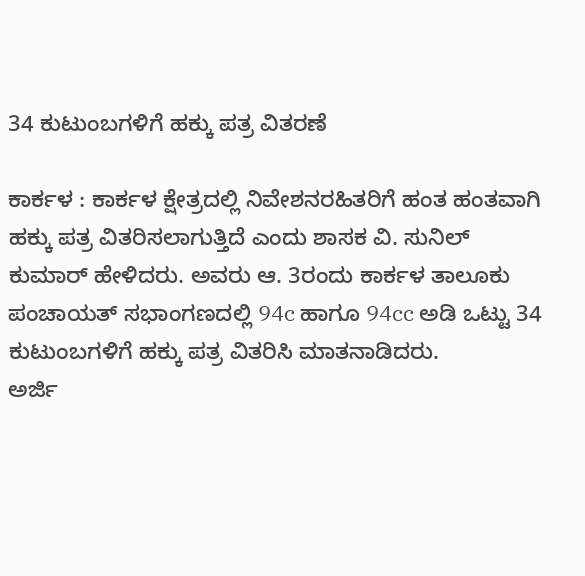34 ಕುಟುಂಬಗಳಿಗೆ ಹಕ್ಕು ಪತ್ರ ವಿತರಣೆ

ಕಾರ್ಕಳ : ಕಾರ್ಕಳ ಕ್ಷೇತ್ರದಲ್ಲಿ ನಿವೇಶನರಹಿತರಿಗೆ ಹಂತ ಹಂತವಾಗಿ ಹಕ್ಕು ಪತ್ರ ವಿತರಿಸಲಾಗುತ್ತಿದೆ ಎಂದು ಶಾಸಕ ವಿ. ಸುನಿಲ್ ಕುಮಾರ್ ಹೇಳಿದರು. ಅವರು ಆ. 3ರಂದು ಕಾರ್ಕಳ ತಾಲೂಕು ಪಂಚಾಯತ್ ಸಭಾಂಗಣದಲ್ಲಿ 94c ಹಾಗೂ 94cc ಅಡಿ ಒಟ್ಟು 34 ಕುಟುಂಬಗಳಿಗೆ ಹಕ್ಕು ಪತ್ರ ವಿತರಿಸಿ ಮಾತನಾಡಿದರು.
ಅರ್ಜಿ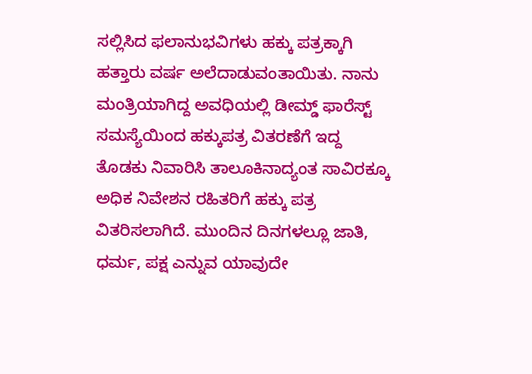ಸಲ್ಲಿಸಿದ ಫಲಾನುಭವಿಗಳು ಹಕ್ಕು ಪತ್ರಕ್ಕಾಗಿ ಹತ್ತಾರು ವರ್ಷ ಅಲೆದಾಡುವಂತಾಯಿತು. ನಾನು ಮಂತ್ರಿಯಾಗಿದ್ದ ಅವಧಿಯಲ್ಲಿ ಡೀಮ್ಡ್ ‌ಫಾರೆಸ್ಟ್‌ ಸಮಸ್ಯೆಯಿಂದ ಹಕ್ಕುಪತ್ರ ವಿತರಣೆಗೆ ಇದ್ದ ತೊಡಕು ನಿವಾರಿಸಿ ತಾಲೂಕಿನಾದ್ಯಂತ ಸಾವಿರಕ್ಕೂ ಅಧಿಕ ನಿವೇಶನ ರಹಿತರಿಗೆ ಹಕ್ಕು ಪತ್ರ ವಿತರಿಸಲಾಗಿದೆ. ಮುಂದಿನ ದಿನಗಳಲ್ಲೂ ಜಾತಿ, ಧರ್ಮ, ಪಕ್ಷ ಎನ್ನುವ ಯಾವುದೇ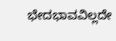ಭೇದಭಾವವಿಲ್ಲದೇ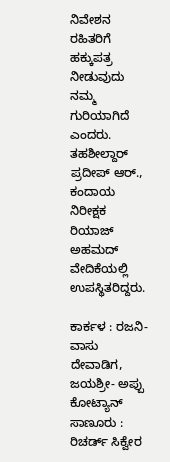ನಿವೇಶನ ರಹಿತರಿಗೆ ಹಕ್ಕುಪತ್ರ ನೀಡುವುದು ನಮ್ಮ ಗುರಿಯಾಗಿದೆ ಎಂದರು. ತಹಶೀಲ್ದಾರ್ ಪ್ರದೀಪ್ ಆರ್., ಕಂದಾಯ ನಿರೀಕ್ಷಕ ರಿಯಾಜ್ ಅಹಮದ್ ವೇದಿಕೆಯಲ್ಲಿ ಉಪಸ್ಥಿತರಿದ್ದರು.

ಕಾರ್ಕಳ : ರಜನಿ- ವಾಸು ದೇವಾಡಿಗ, ಜಯಶ್ರೀ- ಅಪ್ಪು ಕೋಟ್ಯಾನ್‌
ಸಾಣೂರು : ರಿಚರ್ಡ್‌ ಸಿಕ್ವೇರ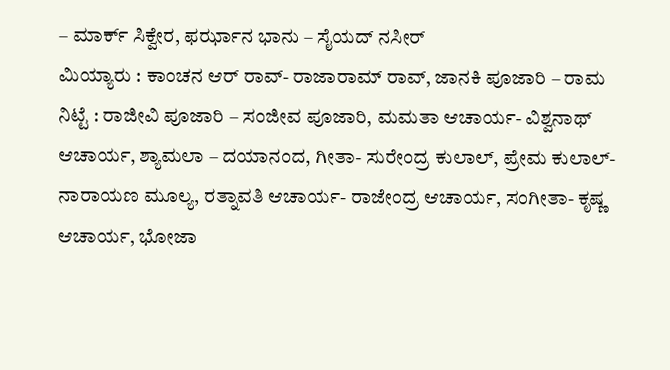– ಮಾರ್ಕ್‌ ಸಿಕ್ವೇರ, ಫರ್ಝಾನ ಭಾನು – ಸೈಯದ್‌ ನಸೀರ್‌
ಮಿಯ್ಯಾರು : ಕಾಂಚನ ಆರ್‌ ರಾವ್- ರಾಜಾರಾಮ್‌ ರಾವ್‌, ಜಾನಕಿ ಪೂಜಾರಿ – ರಾಮ
ನಿಟ್ಟೆ : ರಾಜೀವಿ ಪೂಜಾರಿ – ಸಂಜೀವ ಪೂಜಾರಿ, ಮಮತಾ ಆಚಾರ್ಯ- ವಿಶ್ವನಾಥ್‌ ಆಚಾರ್ಯ, ಶ್ಯಾಮಲಾ – ದಯಾನಂದ, ಗೀತಾ- ಸುರೇಂದ್ರ ಕುಲಾಲ್‌, ಪ್ರೇಮ ಕುಲಾಲ್- ನಾರಾಯಣ ಮೂಲ್ಯ, ರತ್ನಾವತಿ ಆಚಾರ್ಯ- ರಾಜೇಂದ್ರ ಆಚಾರ್ಯ, ಸಂಗೀತಾ- ಕೃಷ್ಣ ಆಚಾರ್ಯ, ಭೋಜಾ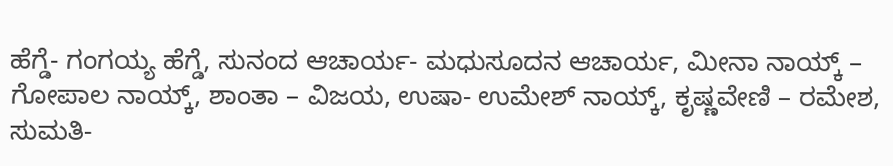ಹೆಗ್ಡೆ- ಗಂಗಯ್ಯ ಹೆಗ್ಡೆ, ಸುನಂದ ಆಚಾರ್ಯ- ಮಧುಸೂದನ ಆಚಾರ್ಯ, ಮೀನಾ ನಾಯ್ಕ್‌ – ಗೋಪಾಲ ನಾಯ್ಕ್‌, ಶಾಂತಾ – ವಿಜಯ, ಉಷಾ- ಉಮೇಶ್‌ ನಾಯ್ಕ್‌, ಕೃಷ್ಣವೇಣಿ – ರಮೇಶ, ಸುಮತಿ-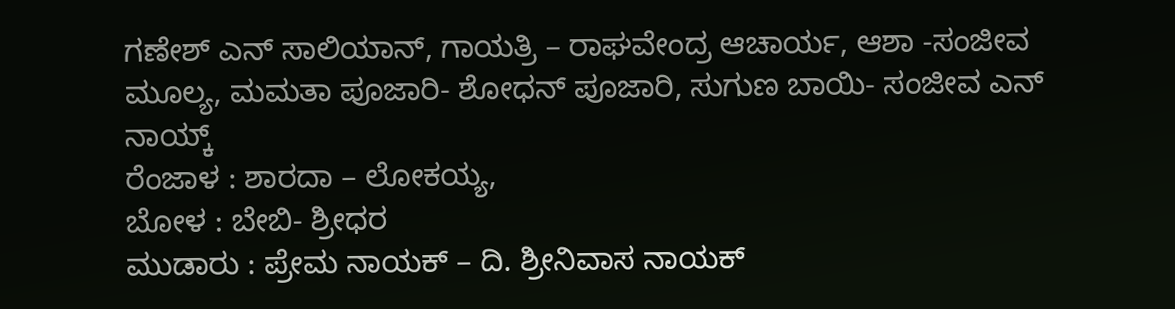ಗಣೇಶ್‌ ಎನ್‌ ಸಾಲಿಯಾನ್‌, ಗಾಯತ್ರಿ – ರಾಘವೇಂದ್ರ ಆಚಾರ್ಯ, ಆಶಾ -ಸಂಜೀವ ಮೂಲ್ಯ, ಮಮತಾ ಪೂಜಾರಿ- ಶೋಧನ್‌ ಪೂಜಾರಿ, ಸುಗುಣ ಬಾಯಿ- ಸಂಜೀವ ಎನ್‌ ನಾಯ್ಕ್
ರೆಂಜಾಳ : ಶಾರದಾ – ಲೋಕಯ್ಯ,
ಬೋಳ : ಬೇಬಿ- ಶ್ರೀಧರ
ಮುಡಾರು : ಪ್ರೇಮ ನಾಯಕ್‌ – ದಿ. ಶ್ರೀನಿವಾಸ ನಾಯಕ್‌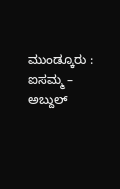ಮುಂಡ್ಕೂರು : ಐಸಮ್ಮ – ಅಬ್ದುಲ್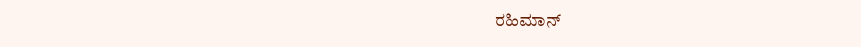ರಹಿಮಾನ್‌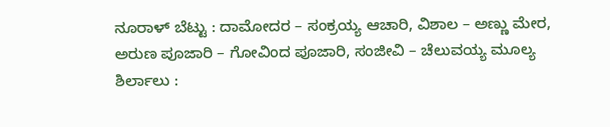ನೂರಾಳ್ ಬೆಟ್ಟು : ದಾಮೋದರ – ಸಂಕ್ರಯ್ಯ ಆಚಾರಿ, ವಿಶಾಲ – ಅಣ್ಣು ಮೇರ, ಅರುಣ ಪೂಜಾರಿ – ಗೋವಿಂದ ಪೂಜಾರಿ, ಸಂಜೀವಿ – ಚೆಲುವಯ್ಯ ಮೂಲ್ಯ
ಶಿರ್ಲಾಲು :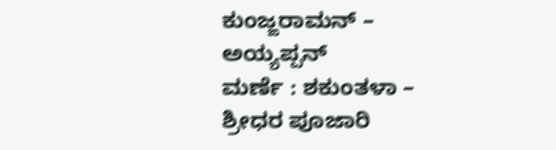ಕುಂಜ್ಙರಾಮನ್‌ – ಅಯ್ಯಪ್ಪನ್‌
ಮರ್ಣೆ : ಶಕುಂತಳಾ – ಶ್ರೀಧರ ಪೂಜಾರಿ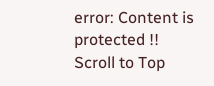error: Content is protected !!
Scroll to Top